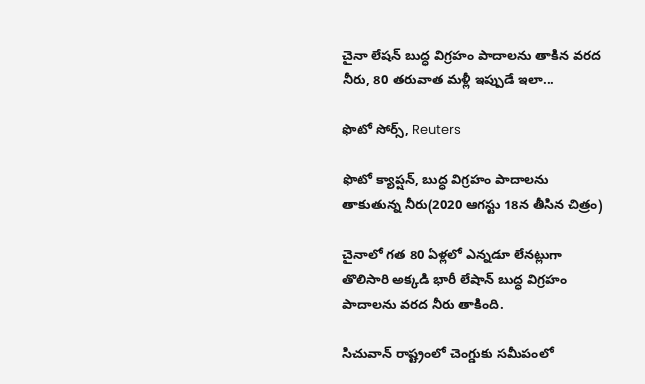చైనా లేషన్ బుద్ధ విగ్రహం పాదాలను తాకిన వరద నీరు, 80 తరువాత మళ్లీ ఇప్పుడే ఇలా...

ఫొటో సోర్స్, Reuters

ఫొటో క్యాప్షన్, బుద్ధ విగ్రహం పాదాలను తాకుతున్న నీరు(2020 ఆగస్టు 18న తీసిన చిత్రం)

చైనాలో గత 80 ఏళ్లలో ఎన్నడూ లేనట్లుగా తొలిసారి అక్కడి భారీ లేషాన్ బుద్ధ విగ్రహం పాదాలను వరద నీరు తాకింది.

సిచువాన్ రాష్ట్రంలో చెంగ్డుకు సమీపంలో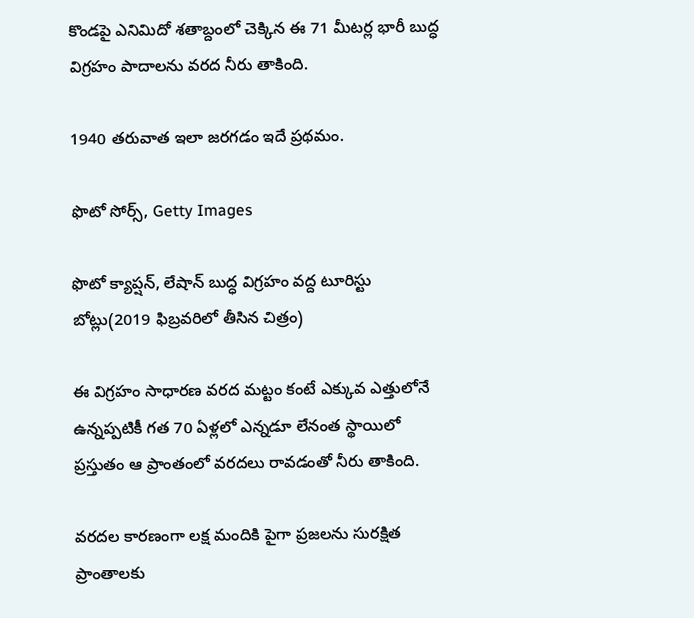కొండపై ఎనిమిదో శతాబ్దంలో చెక్కిన ఈ 71 మీటర్ల భారీ బుద్ధ విగ్రహం పాదాలను వరద నీరు తాకింది.

1940 తరువాత ఇలా జరగడం ఇదే ప్రథమం.

ఫొటో సోర్స్, Getty Images

ఫొటో క్యాప్షన్, లేషాన్ బుద్ధ విగ్రహం వద్ద టూరిస్టు బోట్లు(2019 ఫిబ్రవరిలో తీసిన చిత్రం)

ఈ విగ్రహం సాధారణ వరద మట్టం కంటే ఎక్కువ ఎత్తులోనే ఉన్నప్పటికీ గత 70 ఏళ్లలో ఎన్నడూ లేనంత స్థాయిలో ప్రస్తుతం ఆ ప్రాంతంలో వరదలు రావడంతో నీరు తాకింది.

వరదల కారణంగా లక్ష మందికి పైగా ప్రజలను సురక్షిత ప్రాంతాలకు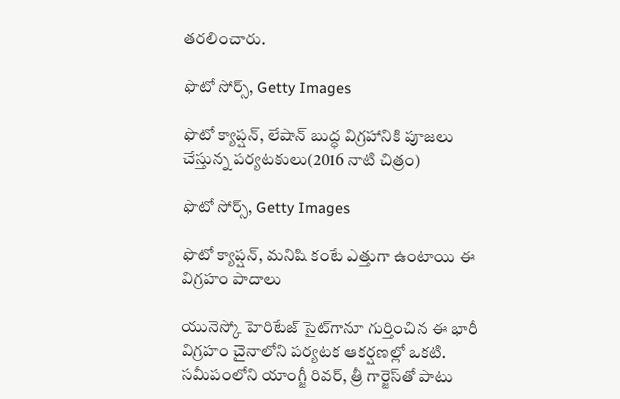తరలించారు.

ఫొటో సోర్స్, Getty Images

ఫొటో క్యాప్షన్, లేషాన్ బుద్ధ విగ్రహానికి పూజలు చేస్తున్న పర్యటకులు(2016 నాటి చిత్రం)

ఫొటో సోర్స్, Getty Images

ఫొటో క్యాప్షన్, మనిషి కంటే ఎత్తుగా ఉంటాయి ఈ విగ్రహం పాదాలు

యునెస్కో హెరిటేజ్ సైట్‌గానూ గుర్తించిన ఈ భారీ విగ్రహం చైనాలోని పర్యటక ఆకర్షణల్లో ఒకటి. సమీపంలోని యాంగ్జీ రివర్, త్రీ గార్జెస్‌తో పాటు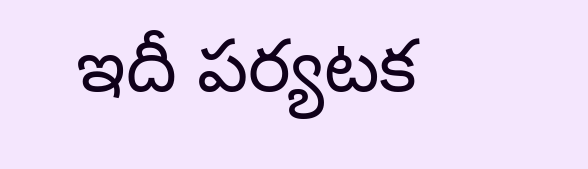ఇదీ పర్యటక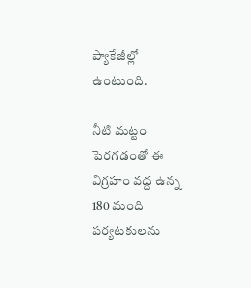ప్యాకేజీల్లో ఉంటుంది.

నీటి మట్టం పెరగడంతో ఈ విగ్రహం వద్ద ఉన్న 180 మంది పర్యటకులను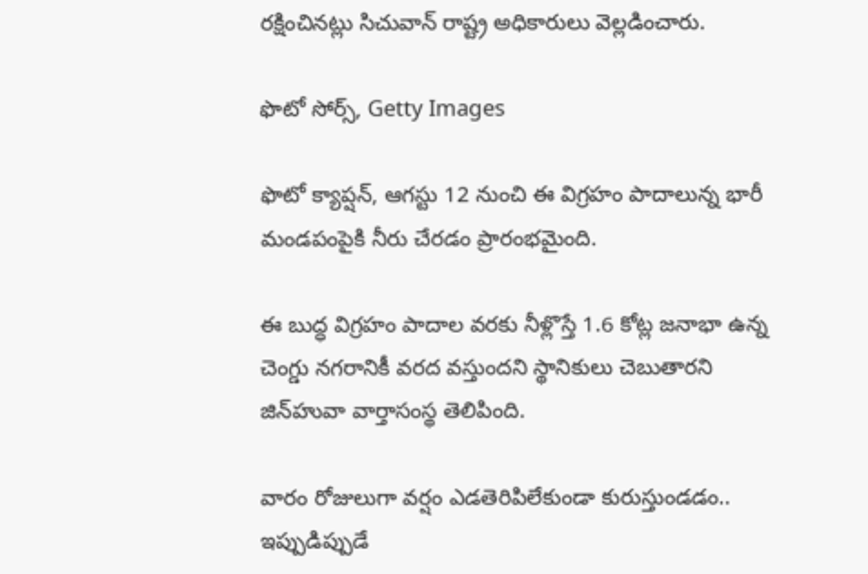రక్షించినట్లు సిచువాన్ రాష్ట్ర అధికారులు వెల్లడించారు.

ఫొటో సోర్స్, Getty Images

ఫొటో క్యాప్షన్, ఆగస్టు 12 నుంచి ఈ విగ్రహం పాదాలున్న భారీ మండపంపైకి నీరు చేరడం ప్రారంభమైంది.

ఈ బుద్ధ విగ్రహం పాదాల వరకు నీళ్లొస్తే 1.6 కోట్ల జనాభా ఉన్న చెంగ్డు నగరానికీ వరద వస్తుందని స్థానికులు చెబుతారని జిన్‌హువా వార్తాసంస్థ తెలిపింది.

వారం రోజులుగా వర్షం ఎడతెరిపిలేకుండా కురుస్తుండడం.. ఇప్పుడిప్పుడే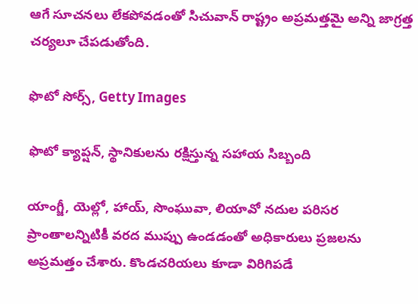ఆగే సూచనలు లేకపోవడంతో సిచువాన్ రాష్ట్రం అప్రమత్తమై అన్ని జాగ్రత్త చర్యలూ చేపడుతోంది.

ఫొటో సోర్స్, Getty Images

ఫొటో క్యాప్షన్, స్థానికులను రక్షిస్తున్న సహాయ సిబ్బంది

యాంగ్జీ, యెల్లో, హాయ్, సొంఘువా, లియావో నదుల పరిసర ప్రాంతాలన్నిటికీ వరద ముప్పు ఉండడంతో అధికారులు ప్రజలను అప్రమత్తం చేశారు. కొండచరియలు కూడా విరిగిపడే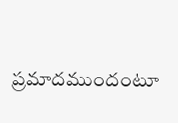ప్రమాదముందంటూ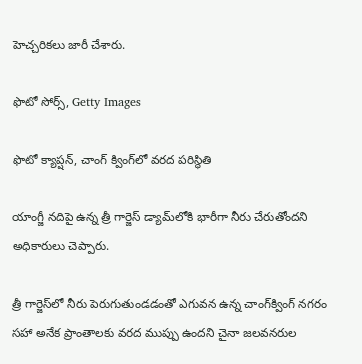హెచ్చరికలు జారీ చేశారు.

ఫొటో సోర్స్, Getty Images

ఫొటో క్యాప్షన్, చాంగ్ క్వింగ్‌లో వరద పరిస్థితి

యాంగ్జీ నదిపై ఉన్న త్రీ గార్జెస్ డ్యామ్‌లోకి భారీగా నీరు చేరుతోందని అధికారులు చెప్పారు.

త్రీ గార్జెస్‌లో నీరు పెరుగుతుండడంతో ఎగువన ఉన్న చాంగ్‌క్వింగ్ నగరం సహా అనేక ప్రాంతాలకు వరద ముప్పు ఉందని చైనా జలవనరుల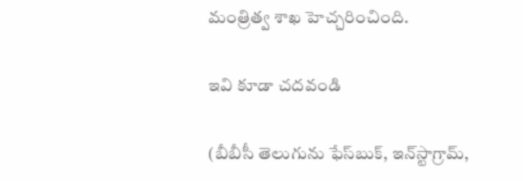మంత్రిత్వ శాఖ హెచ్చరించింది.

ఇవి కూడా చదవండి

(బీబీసీ తెలుగును ఫేస్‌బుక్, ఇన్‌స్టాగ్రామ్‌,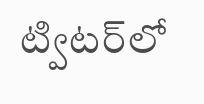ట్విటర్‌లో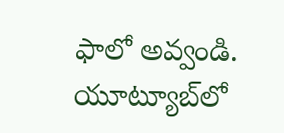ఫాలో అవ్వండి. యూట్యూబ్‌లో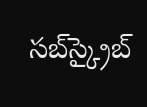సబ్‌స్క్రైబ్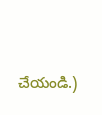చేయండి.)